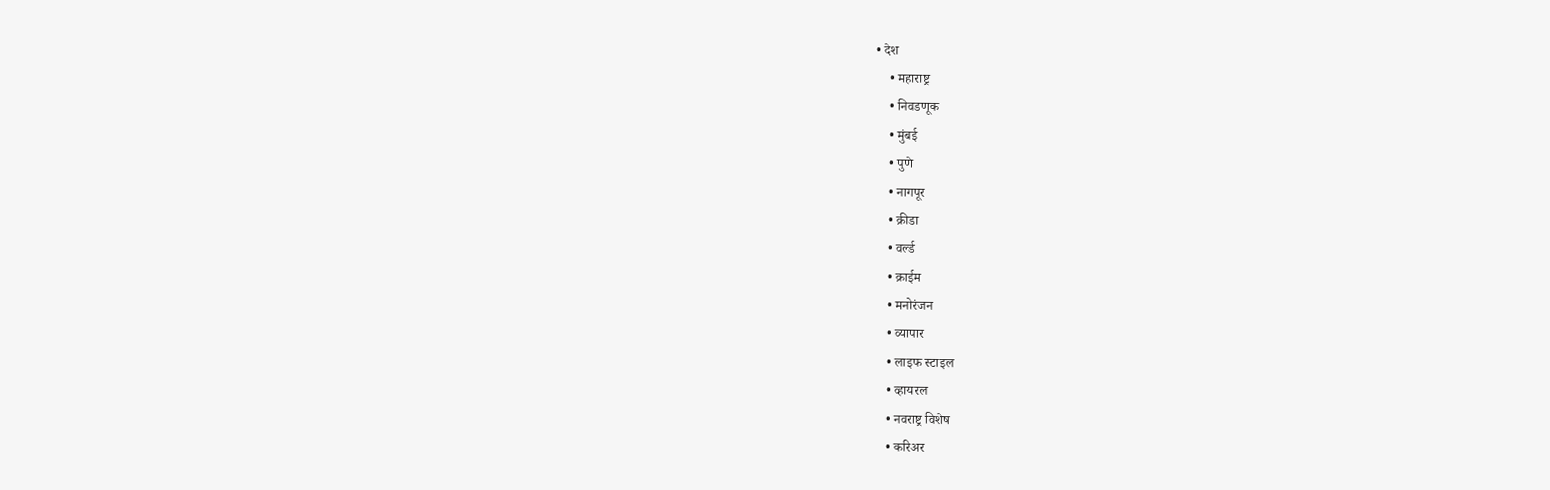• देश
    • महाराष्ट्र
    • निवडणूक
    • मुंबई
    • पुणे
    • नागपूर
    • क्रीडा
    • वर्ल्ड
    • क्राईम
    • मनोरंजन
    • व्यापार
    • लाइफ स्टाइल
    • व्हायरल
    • नवराष्ट्र विशेष
    • करिअर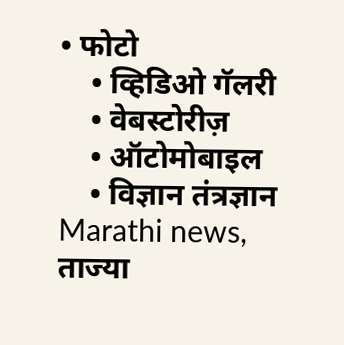• फोटो
    • व्हिडिओ गॅलरी
    • वेबस्टोरीज़
    • ऑटोमोबाइल
    • विज्ञान तंत्रज्ञान
Marathi news, ताज्या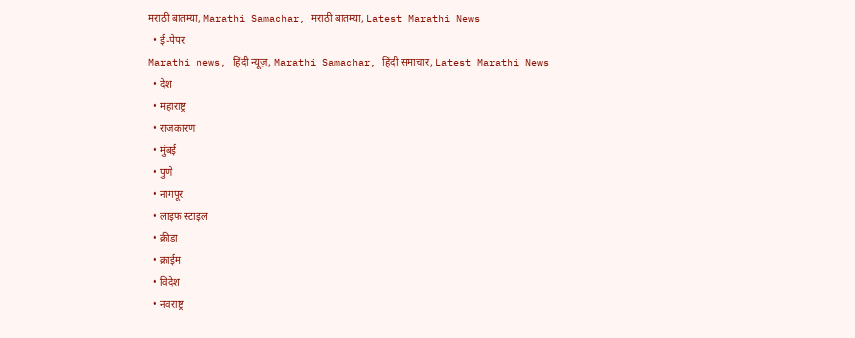मराठी बातम्या, Marathi Samachar, मराठी बातम्या, Latest Marathi News
  • ई-पेपर
Marathi news, हिंदी न्यूज़, Marathi Samachar, हिंदी समाचार, Latest Marathi News
  • देश
  • महाराष्ट्र
  • राजकारण
  • मुंबई
  • पुणे
  • नागपूर
  • लाइफ स्टाइल
  • क्रीडा
  • क्राईम
  • विदेश
  • नवराष्ट्र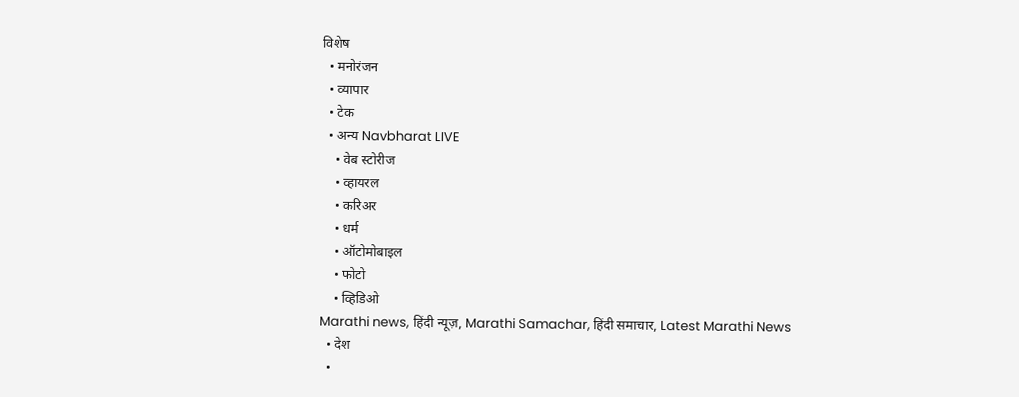विशेष
  • मनोरंजन
  • व्यापार
  • टेक
  • अन्य Navbharat LIVE
    • वेब स्टोरीज
    • व्हायरल
    • करिअर
    • धर्म
    • ऑटोमोबाइल
    • फोटो
    • व्हिडिओ
Marathi news, हिंदी न्यूज़, Marathi Samachar, हिंदी समाचार, Latest Marathi News
  • देश
  •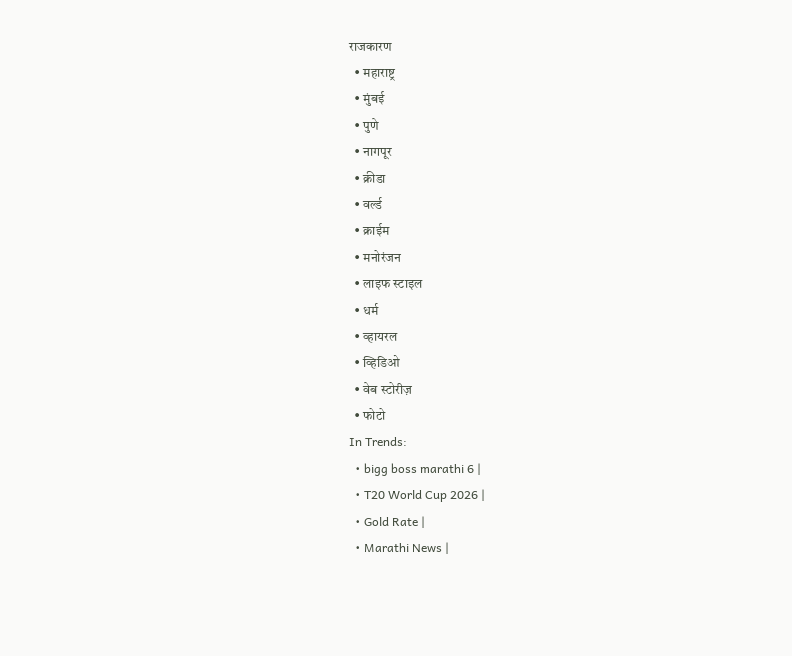राजकारण
  • महाराष्ट्र
  • मुंबई
  • पुणे
  • नागपूर
  • क्रीडा
  • वर्ल्ड
  • क्राईम
  • मनोरंजन
  • लाइफ स्टाइल
  • धर्म
  • व्हायरल
  • व्हिडिओ
  • वेब स्टोरीज़
  • फोटो
In Trends:
  • bigg boss marathi 6 |
  • T20 World Cup 2026 |
  • Gold Rate |
  • Marathi News |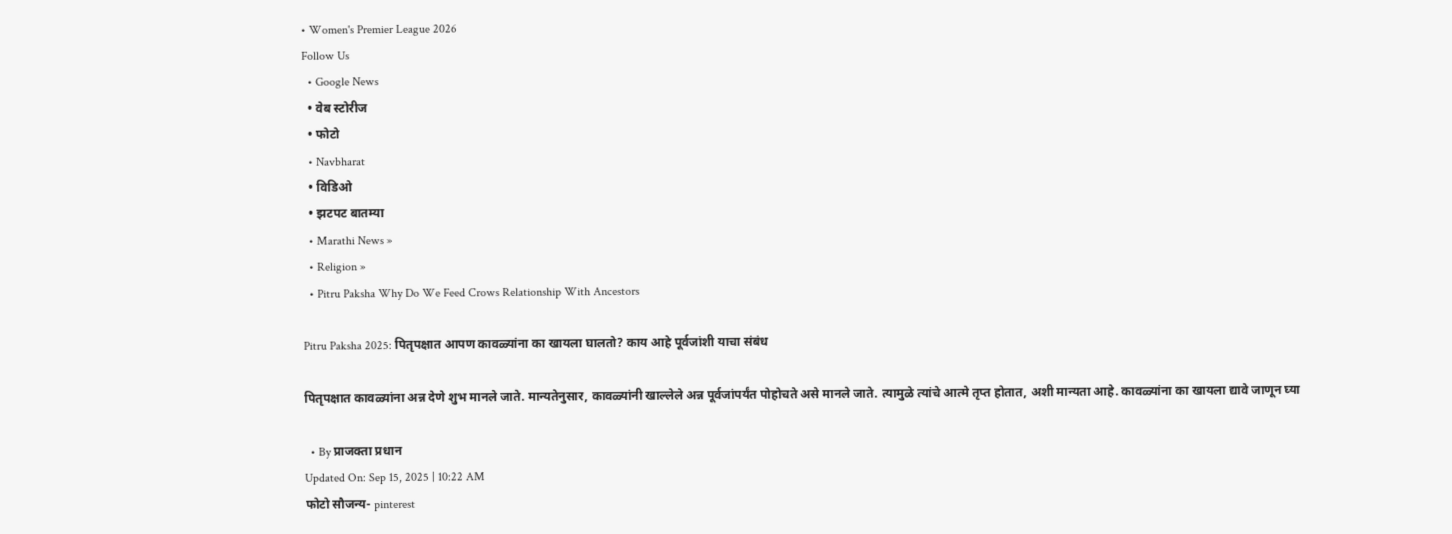• Women's Premier League 2026
Follow Us
  • Google News
  • वेब स्टोरीज
  • फोटो
  • Navbharat
  • विडिओ
  • झटपट बातम्या
  • Marathi News »
  • Religion »
  • Pitru Paksha Why Do We Feed Crows Relationship With Ancestors

Pitru Paksha 2025: पितृपक्षात आपण कावळ्यांना का खायला घालतो? काय आहे पूर्वजांशी याचा संबंध

पितृपक्षात कावळ्यांना अन्न देणे शुभ मानले जाते. मान्यतेनुसार, कावळ्यांनी खाल्लेले अन्न पूर्वजांपर्यंत पोहोचते असे मानले जाते. त्यामुळे त्यांचे आत्मे तृप्त होतात, अशी मान्यता आहे. कावळ्यांना का खायला द्यावे जाणून घ्या

  • By प्राजक्ता प्रधान
Updated On: Sep 15, 2025 | 10:22 AM
फोटो सौजन्य- pinterest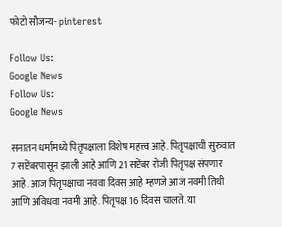फोटो सौजन्य- pinterest

Follow Us:
Google News
Follow Us:
Google News

सनातन धर्मामध्ये पितृपक्षाला विशेष महत्त्व आहे. पितृपक्षाची सुरुवात 7 सप्टेंबरपासून झाली आहे आणि 21 सप्टेंबर रोजी पितृपक्ष संपणार आहे. आज पितृपक्षाचा नववा दिवस आहे म्हणजे आज नवमी तिथी आणि अविधवा नवमी आहे. पितृपक्ष 16 दिवस चालते. या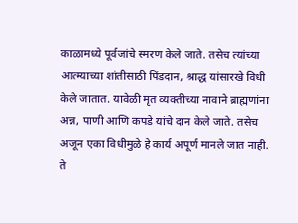काळामध्ये पूर्वजांचे स्मरण केले जाते. तसेच त्यांच्या आत्म्याच्या शांतीसाठी पिंडदान, श्राद्ध यांसारखे विधी केले जातात. यावेळी मृत व्यक्तीच्या नावाने ब्राह्मणांना अन्न, पाणी आणि कपडे यांचे दान केले जाते. तसेच अजून एका विधीमुळे हे कार्य अपूर्ण मानले जात नाही. ते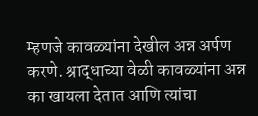म्हणजे कावळ्यांना देखील अन्न अर्पण करणे. श्राद्धाच्या वेळी कावळ्यांना अन्न का खायला देतात आणि त्यांचा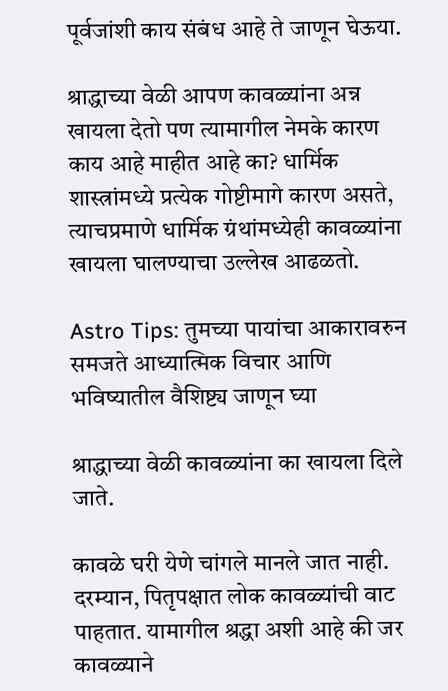पूर्वजांशी काय संबंध आहे ते जाणून घेऊया.

श्राद्धाच्या वेळी आपण कावळ्यांना अन्न खायला देतो पण त्यामागील नेमके कारण काय आहे माहीत आहे का? धार्मिक शास्त्रांमध्ये प्रत्येक गोष्टीमागे कारण असते, त्याचप्रमाणे धार्मिक ग्रंथांमध्येही कावळ्यांना खायला घालण्याचा उल्लेख आढळतो.

Astro Tips: तुमच्या पायांचा आकारावरुन समजते आध्यात्मिक विचार आणि भविष्यातील वैशिष्ट्य जाणून घ्या

श्राद्धाच्या वेळी कावळ्यांना का खायला दिले जाते.

कावळे घरी येणे चांगले मानले जात नाही. दरम्यान, पितृपक्षात लोक कावळ्यांची वाट पाहतात. यामागील श्रद्धा अशी आहे की जर कावळ्याने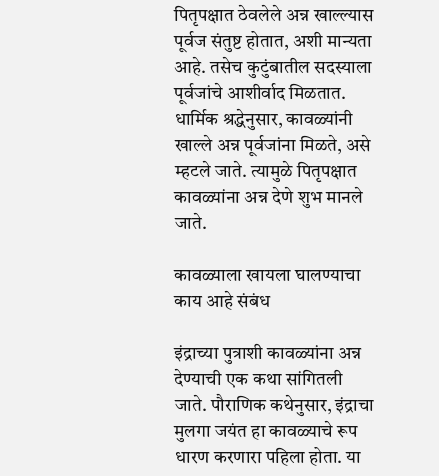पितृपक्षात ठेवलेले अन्न खाल्ल्यास पूर्वज संतुष्ट होतात, अशी मान्यता आहे. तसेच कुटुंबातील सदस्याला पूर्वजांचे आशीर्वाद मिळतात. धार्मिक श्रद्धेनुसार, कावळ्यांनी खाल्ले अन्न पूर्वजांना मिळते, असे म्हटले जाते. त्यामुळे पितृपक्षात कावळ्यांना अन्न देणे शुभ मानले जाते.

कावळ्याला खायला घालण्याचा काय आहे संबंध

इंद्राच्या पुत्राशी कावळ्यांना अन्न देण्याची एक कथा सांगितली जाते. पौराणिक कथेनुसार, इंद्राचा मुलगा जयंत हा कावळ्याचे रूप धारण करणारा पहिला होता. या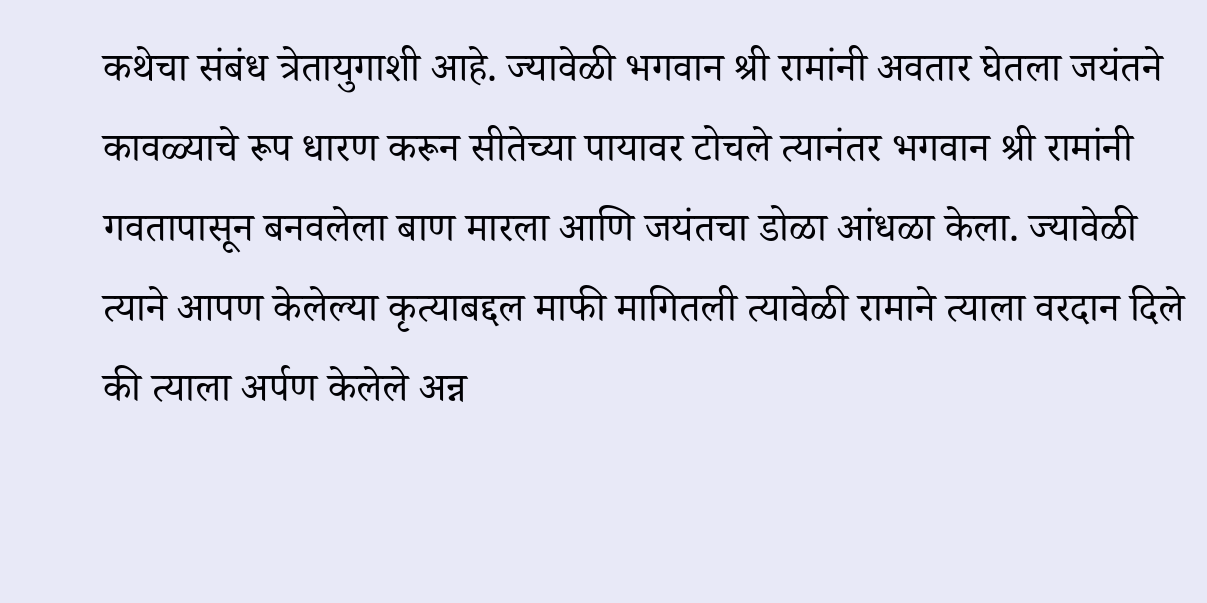कथेचा संबंध त्रेतायुगाशी आहे. ज्यावेळी भगवान श्री रामांनी अवतार घेतला जयंतने कावळ्याचे रूप धारण करून सीतेच्या पायावर टोचले त्यानंतर भगवान श्री रामांनी गवतापासून बनवलेला बाण मारला आणि जयंतचा डोळा आंधळा केला. ज्यावेळी त्याने आपण केलेल्या कृत्याबद्दल माफी मागितली त्यावेळी रामाने त्याला वरदान दिले की त्याला अर्पण केलेले अन्न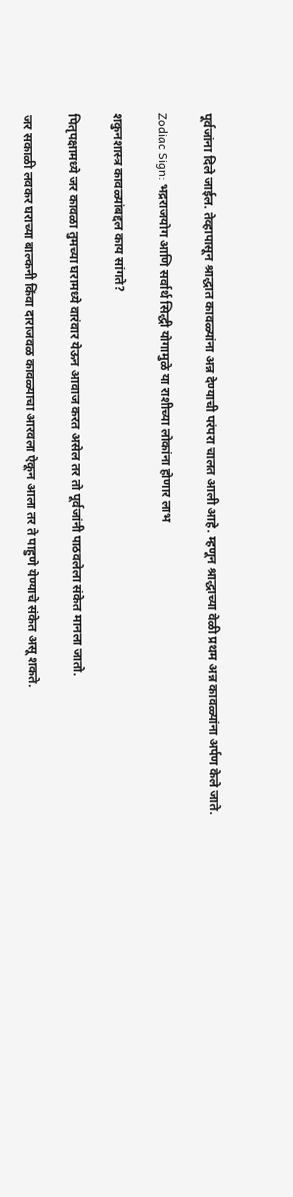पूर्वजांना दिले जाईल. तेव्हापासून श्राद्धात कावळ्यांना अन्न देण्याची परंपरा चालत आली आहे. म्हणून श्राद्धाच्या वेळी प्रथम अन्न कावळ्यांना अर्पण केले जाते.

Zodiac Sign: भद्रराजयोग आणि सर्वार्थ सिद्धी योगामुळे या राशीच्या लोकांना होणार लाभ

शकुनशास्त्र कावळ्यांबद्दल काय सांगते?

पितृपक्षामध्ये जर कावळा तुमच्या घरामध्ये वारंवार येऊन आवाज करत असेल तर तो पूर्वजांनी पाठवलेला संकेत मानला जातो.

जर सकाळी लवकर घराच्या बाल्कनी किंवा दाराजवळ कावळ्याचा आरवला ऐकून आला तर ते पाहुणे येण्याचे संकेत असू शकते.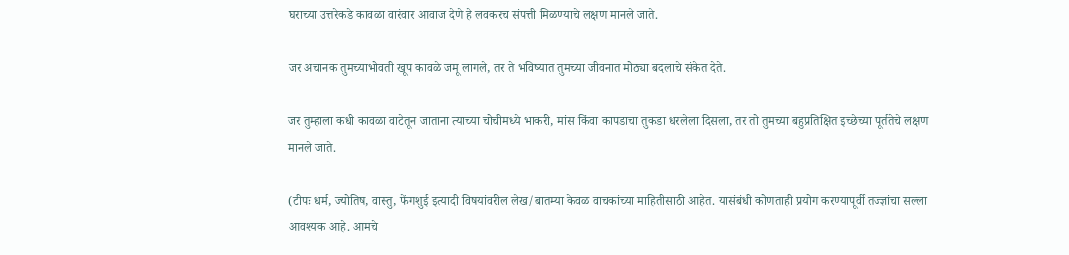घराच्या उत्तरेकडे कावळा वारंवार आवाज देणे हे लवकरच संपत्ती मिळण्याचे लक्षण मानले जाते.

जर अचानक तुमच्याभोवती खूप कावळे जमू लागले, तर ते भविष्यात तुमच्या जीवनात मोठ्या बदलाचे संकेत देते.

जर तुम्हाला कधी कावळा वाटेतून जाताना त्याच्या चोचीमध्ये भाकरी, मांस किंवा कापडाचा तुकडा धरलेला दिसला, तर तो तुमच्या बहुप्रतिक्षित इच्छेच्या पूर्ततेचे लक्षण मानले जाते.

(टीपः धर्म, ज्योतिष, वास्तु, फेंगशुई इत्यादी विषयांवरील लेख/बातम्या केवळ वाचकांच्या माहितीसाठी आहेत. यासंबंधी कोणताही प्रयोग करण्यापूर्वी तज्ज्ञांचा सल्ला आवश्यक आहे. आमचे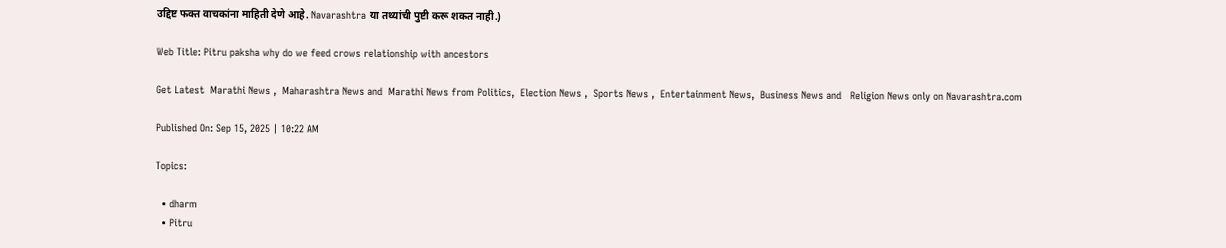उद्दिष्ट फक्त वाचकांना माहिती देणे आहे. Navarashtra या तथ्यांची पुष्टी करू शकत नाही.)

Web Title: Pitru paksha why do we feed crows relationship with ancestors

Get Latest  Marathi News ,  Maharashtra News and  Marathi News from Politics,  Election News ,  Sports News ,  Entertainment News,  Business News and   Religion News only on Navarashtra.com

Published On: Sep 15, 2025 | 10:22 AM

Topics:

  • dharm
  • Pitru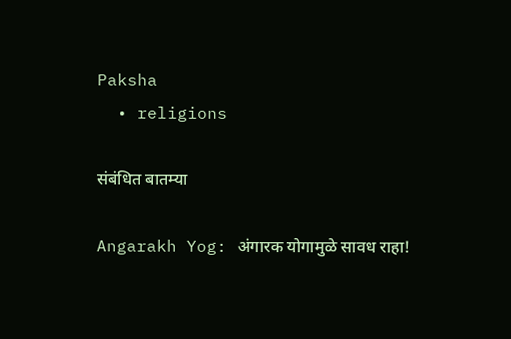Paksha
  • religions

संबंधित बातम्या

Angarakh Yog: अंगारक योगामुळे सावध राहा!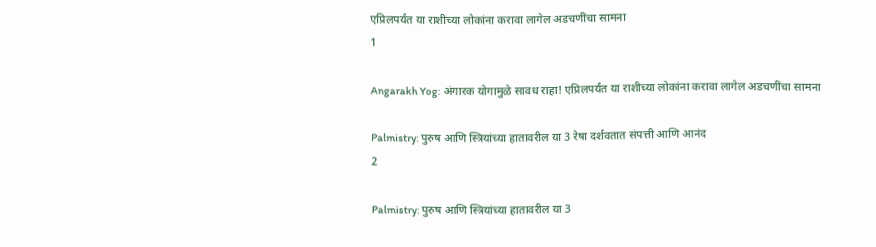एप्रिलपर्यंत या राशीच्या लोकांना करावा लागेल अडचणींचा सामना
1

Angarakh Yog: अंगारक योगामुळे सावध राहा! एप्रिलपर्यंत या राशीच्या लोकांना करावा लागेल अडचणींचा सामना

Palmistry: पुरुष आणि स्त्रियांच्या हातावरील या 3 रेषा दर्शवतात संपत्ती आणि आनंद
2

Palmistry: पुरुष आणि स्त्रियांच्या हातावरील या 3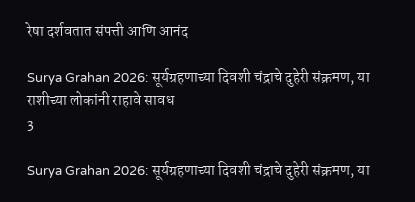रेषा दर्शवतात संपत्ती आणि आनंद

Surya Grahan 2026: सूर्यग्रहणाच्या दिवशी चंद्राचे दुहेरी संक्रमण, या राशीच्या लोकांनी राहावे सावध
3

Surya Grahan 2026: सूर्यग्रहणाच्या दिवशी चंद्राचे दुहेरी संक्रमण, या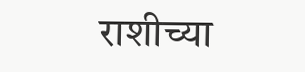राशीच्या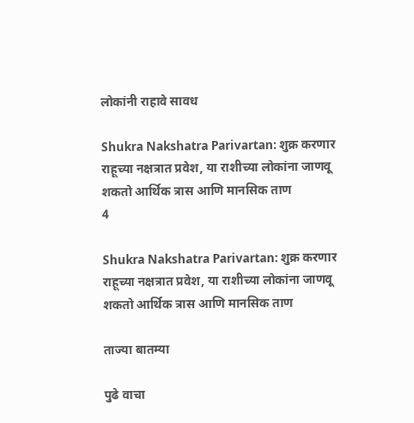लोकांनी राहावे सावध

Shukra Nakshatra Parivartan: शुक्र करणार राहूच्या नक्षत्रात प्रवेश, या राशीच्या लोकांना जाणवू शकतो आर्थिक त्रास आणि मानसिक ताण
4

Shukra Nakshatra Parivartan: शुक्र करणार राहूच्या नक्षत्रात प्रवेश, या राशीच्या लोकांना जाणवू शकतो आर्थिक त्रास आणि मानसिक ताण

ताज्या बातम्या

पुढे वाचा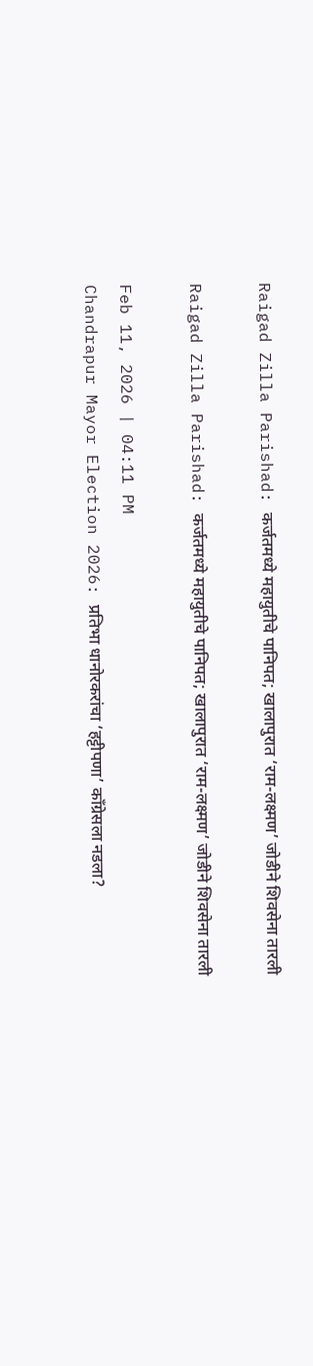Raigad Zilla Parishad: कर्जतमध्ये महायुतीचे पानिपत; खालापुरात ‘राम-लक्ष्मण’ जोडीने शिवसेना तारली

Raigad Zilla Parishad: कर्जतमध्ये महायुतीचे पानिपत; खालापुरात ‘राम-लक्ष्मण’ जोडीने शिवसेना तारली

Feb 11, 2026 | 04:11 PM
Chandrapur Mayor Election 2026: प्रतिभा धानोरकरांचा ‘हट्टीपणा’ काँग्रेसला नडला?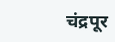चंद्रपूर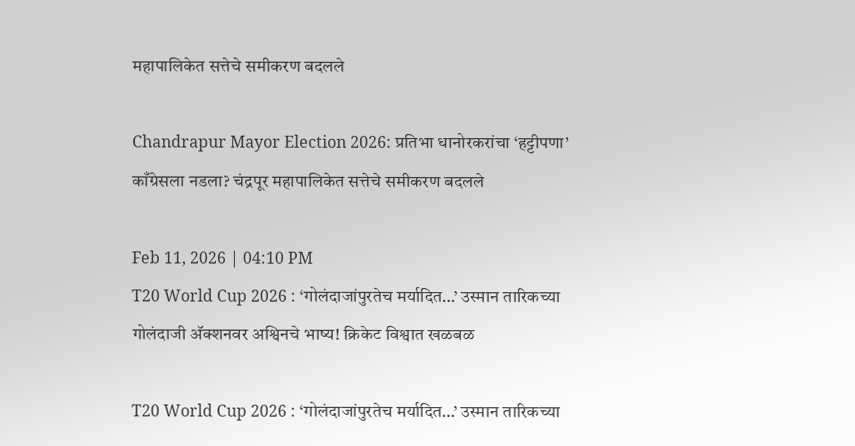महापालिकेत सत्तेचे समीकरण बदलले

Chandrapur Mayor Election 2026: प्रतिभा धानोरकरांचा ‘हट्टीपणा’ काँग्रेसला नडला? चंद्रपूर महापालिकेत सत्तेचे समीकरण बदलले

Feb 11, 2026 | 04:10 PM
T20 World Cup 2026 : ‘गोलंदाजांपुरतेच मर्यादित…’ उस्मान तारिकच्या गोलंदाजी अ‍ॅक्शनवर अश्विनचे भाष्य! क्रिकेट विश्वात खळबळ

T20 World Cup 2026 : ‘गोलंदाजांपुरतेच मर्यादित…’ उस्मान तारिकच्या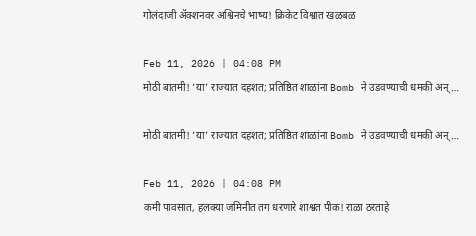गोलंदाजी अ‍ॅक्शनवर अश्विनचे भाष्य! क्रिकेट विश्वात खळबळ

Feb 11, 2026 | 04:08 PM
मोठी बातमी! ‘या’ राज्यात दहशत; प्रतिष्ठित शाळांना Bomb ने उडवण्याची धमकी अन्…

मोठी बातमी! ‘या’ राज्यात दहशत; प्रतिष्ठित शाळांना Bomb ने उडवण्याची धमकी अन्…

Feb 11, 2026 | 04:08 PM
कमी पावसात, हलक्या जमिनीत तग धरणारे शाश्वत पीक! राळा ठरताहे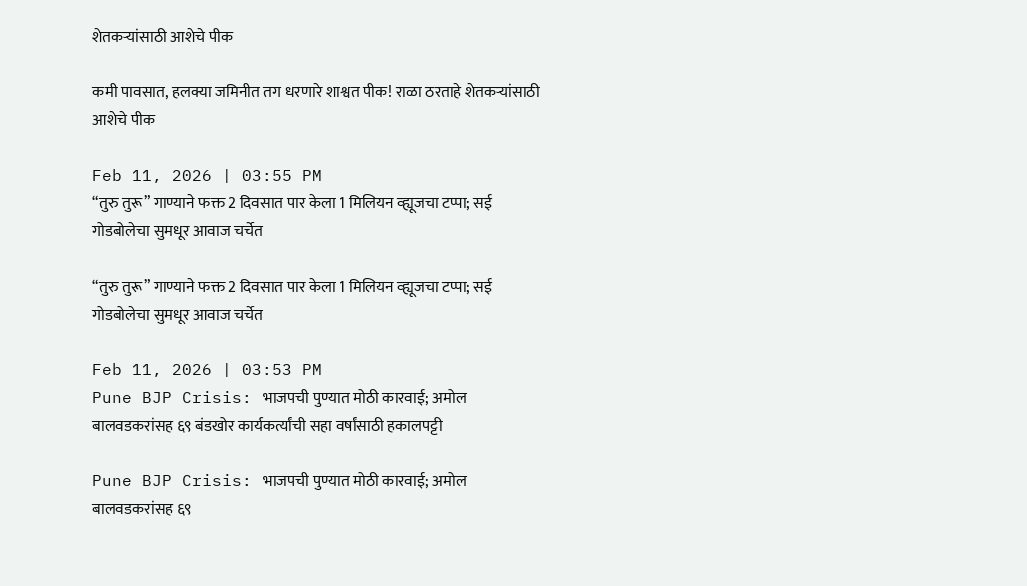शेतकऱ्यांसाठी आशेचे पीक

कमी पावसात, हलक्या जमिनीत तग धरणारे शाश्वत पीक! राळा ठरताहे शेतकऱ्यांसाठी आशेचे पीक

Feb 11, 2026 | 03:55 PM
“तुरु तुरू” गाण्याने फक्त 2 दिवसात पार केला 1 मिलियन व्ह्यूजचा टप्पा; सई गोडबोलेचा सुमधूर आवाज चर्चेत

“तुरु तुरू” गाण्याने फक्त 2 दिवसात पार केला 1 मिलियन व्ह्यूजचा टप्पा; सई गोडबोलेचा सुमधूर आवाज चर्चेत

Feb 11, 2026 | 03:53 PM
Pune BJP Crisis: भाजपची पुण्यात मोठी कारवाई; अमोल बालवडकरांसह ६९ बंडखोर कार्यकर्त्यांची सहा वर्षांसाठी हकालपट्टी

Pune BJP Crisis: भाजपची पुण्यात मोठी कारवाई; अमोल बालवडकरांसह ६९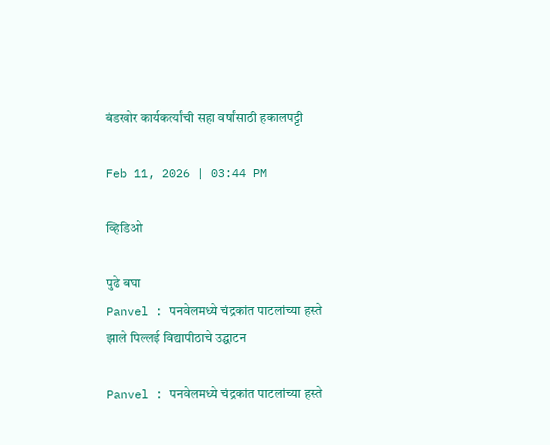बंडखोर कार्यकर्त्यांची सहा वर्षांसाठी हकालपट्टी

Feb 11, 2026 | 03:44 PM

व्हिडिओ

पुढे बघा
Panvel : पनवेलमध्ये चंद्रकांत पाटलांच्या हस्ते झाले पिल्लई विद्यापीठाचे उद्घाटन

Panvel : पनवेलमध्ये चंद्रकांत पाटलांच्या हस्ते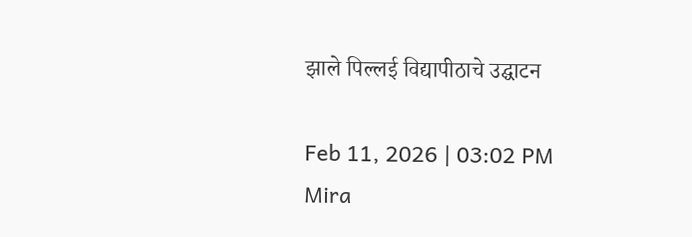झाले पिल्लई विद्यापीठाचे उद्घाटन

Feb 11, 2026 | 03:02 PM
Mira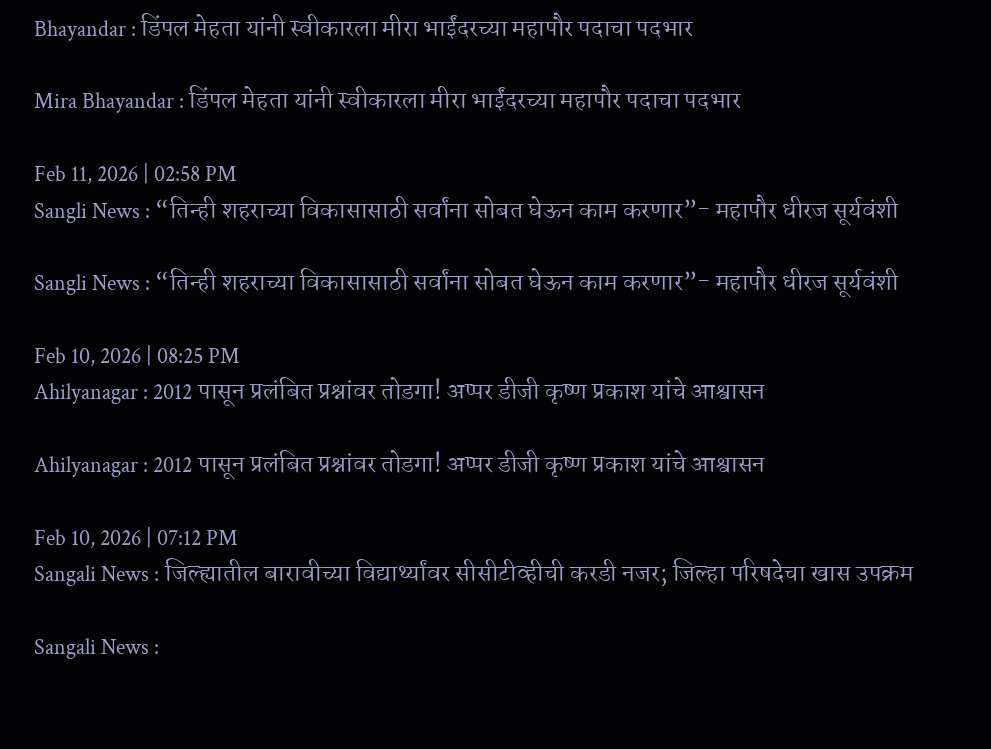Bhayandar : डिंपल मेहता यांनी स्वीकारला मीरा भाईंदरच्या महापौर पदाचा पदभार

Mira Bhayandar : डिंपल मेहता यांनी स्वीकारला मीरा भाईंदरच्या महापौर पदाचा पदभार

Feb 11, 2026 | 02:58 PM
Sangli News : “तिन्ही शहराच्या विकासासाठी सर्वांना सोबत घेऊन काम करणार”- महापौर धीरज सूर्यवंशी

Sangli News : “तिन्ही शहराच्या विकासासाठी सर्वांना सोबत घेऊन काम करणार”- महापौर धीरज सूर्यवंशी

Feb 10, 2026 | 08:25 PM
Ahilyanagar : 2012 पासून प्रलंबित प्रश्नांवर तोडगा! अप्पर डीजी कृष्ण प्रकाश यांचे आश्वासन

Ahilyanagar : 2012 पासून प्रलंबित प्रश्नांवर तोडगा! अप्पर डीजी कृष्ण प्रकाश यांचे आश्वासन

Feb 10, 2026 | 07:12 PM
Sangali News : जिल्ह्यातील बारावीच्या विद्यार्थ्यांवर सीसीटीव्हीची करडी नजर; जिल्हा परिषदेचा खास उपक्रम

Sangali News :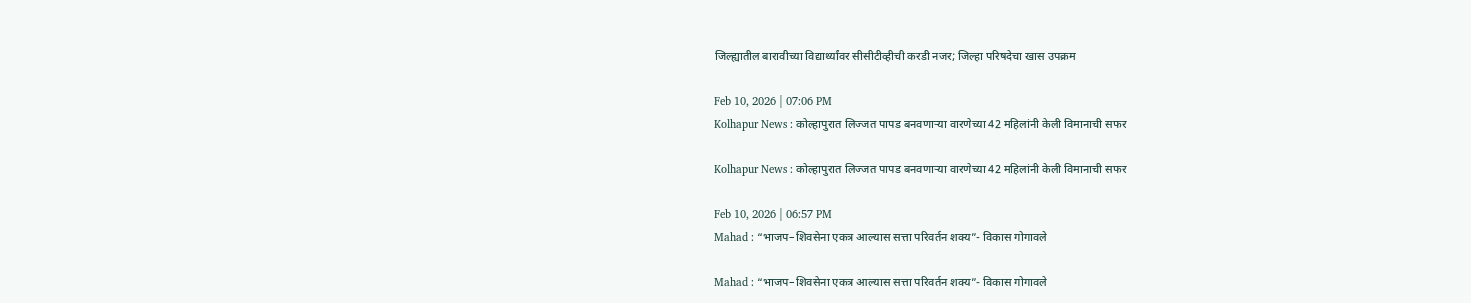जिल्ह्यातील बारावीच्या विद्यार्थ्यांवर सीसीटीव्हीची करडी नजर; जिल्हा परिषदेचा खास उपक्रम

Feb 10, 2026 | 07:06 PM
Kolhapur News : कोल्हापुरात लिज्जत पापड बनवणाऱ्या वारणेच्या 42 महिलांनी केली विमानाची सफर

Kolhapur News : कोल्हापुरात लिज्जत पापड बनवणाऱ्या वारणेच्या 42 महिलांनी केली विमानाची सफर

Feb 10, 2026 | 06:57 PM
Mahad : “भाजप–शिवसेना एकत्र आल्यास सत्ता परिवर्तन शक्य”- विकास गोगावले

Mahad : “भाजप–शिवसेना एकत्र आल्यास सत्ता परिवर्तन शक्य”- विकास गोगावले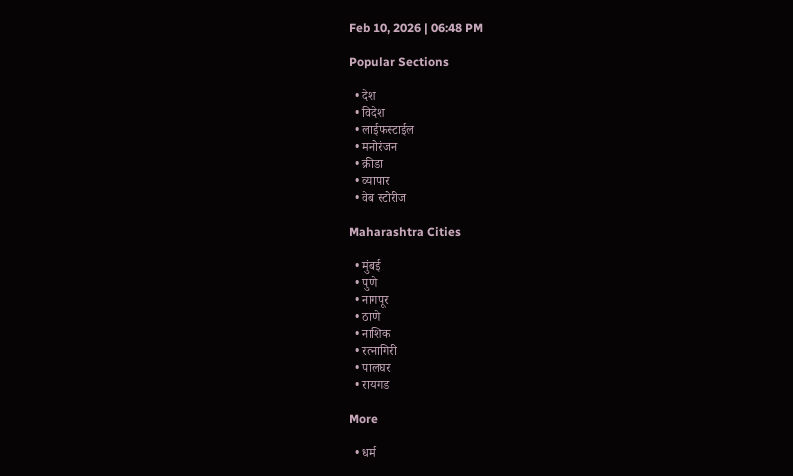Feb 10, 2026 | 06:48 PM

Popular Sections

  • देश
  • विदेश
  • लाईफस्टाईल
  • मनोरंजन
  • क्रीडा
  • व्यापार
  • वेब स्टोरीज

Maharashtra Cities

  • मुंबई
  • पुणे
  • नागपूर
  • ठाणे
  • नाशिक
  • रत्नागिरी
  • पालघर
  • रायगड

More

  • धर्म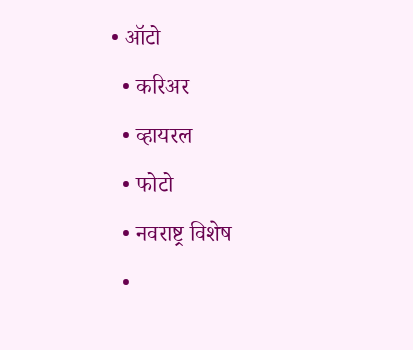• ऑटो
  • करिअर
  • व्हायरल
  • फोटो
  • नवराष्ट्र विशेष
  •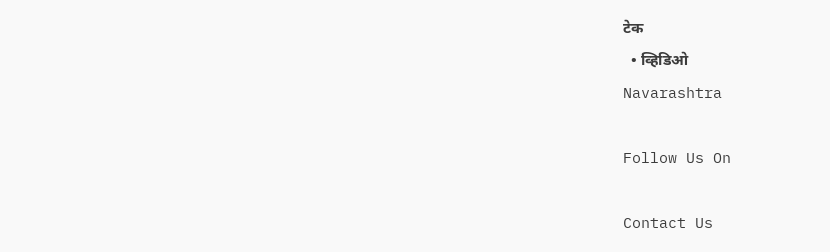टेक
  • व्हिडिओ
Navarashtra

Follow Us On

Contact Us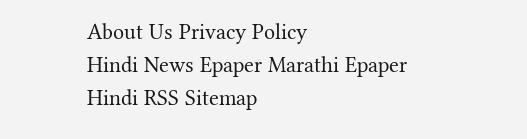About Us Privacy Policy
Hindi News Epaper Marathi Epaper Hindi RSS Sitemap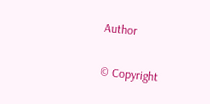Author

© Copyright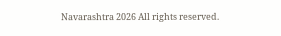Navarashtra 2026 All rights reserved.